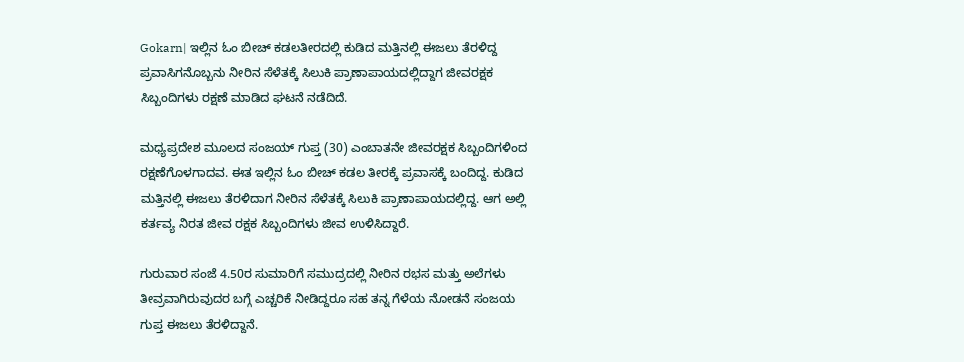Gokarn| ಇಲ್ಲಿನ ಓಂ ಬೀಚ್ ಕಡಲತೀರದಲ್ಲಿ ಕುಡಿದ ಮತ್ತಿನಲ್ಲಿ ಈಜಲು ತೆರಳಿದ್ದ ಪ್ರವಾಸಿಗನೊಬ್ಬನು ನೀರಿನ ಸೆಳೆತಕ್ಕೆ ಸಿಲುಕಿ ಪ್ರಾಣಾಪಾಯದಲ್ಲಿದ್ದಾಗ ಜೀವರಕ್ಷಕ ಸಿಬ್ಬಂದಿಗಳು ರಕ್ಷಣೆ ಮಾಡಿದ ಘಟನೆ ನಡೆದಿದೆ.

ಮಧ್ಯಪ್ರದೇಶ ಮೂಲದ ಸಂಜಯ್ ಗುಪ್ತ (30) ಎಂಬಾತನೇ ಜೀವರಕ್ಷಕ ಸಿಬ್ಬಂದಿಗಳಿಂದ ರಕ್ಷಣೆಗೊಳಗಾದವ. ಈತ ಇಲ್ಲಿನ ಓಂ ಬೀಚ್ ಕಡಲ ತೀರಕ್ಕೆ ಪ್ರವಾಸಕ್ಕೆ ಬಂದಿದ್ದ. ಕುಡಿದ ಮತ್ತಿನಲ್ಲಿ ಈಜಲು ತೆರಳಿದಾಗ ನೀರಿನ ಸೆಳೆತಕ್ಕೆ ಸಿಲುಕಿ ಪ್ರಾಣಾಪಾಯದಲ್ಲಿದ್ದ. ಆಗ ಅಲ್ಲಿ ಕರ್ತವ್ಯ ನಿರತ ಜೀವ ರಕ್ಷಕ ಸಿಬ್ಬಂದಿಗಳು ಜೀವ ಉಳಿಸಿದ್ದಾರೆ.

ಗುರುವಾರ ಸಂಜೆ 4.50ರ ಸುಮಾರಿಗೆ ಸಮುದ್ರದಲ್ಲಿ ನೀರಿನ ರಭಸ ಮತ್ತು ಅಲೆಗಳು ತೀವ್ರವಾಗಿರುವುದರ ಬಗ್ಗೆ ಎಚ್ಚರಿಕೆ ನೀಡಿದ್ದರೂ ಸಹ ತನ್ನ ಗೆಳೆಯ ನೋಡನೆ ಸಂಜಯ ಗುಪ್ತ ಈಜಲು ತೆರಳಿದ್ದಾನೆ.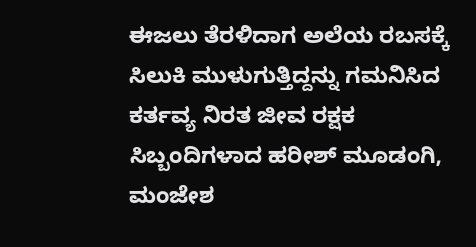ಈಜಲು ತೆರಳಿದಾಗ ಅಲೆಯ ರಬಸಕ್ಕೆ ಸಿಲುಕಿ ಮುಳುಗುತ್ತಿದ್ದನ್ನು ಗಮನಿಸಿದ ಕರ್ತವ್ಯ ನಿರತ ಜೀವ ರಕ್ಷಕ ಸಿಬ್ಬಂದಿಗಳಾದ ಹರೀಶ್ ಮೂಡಂಗಿ, ಮಂಜೇಶ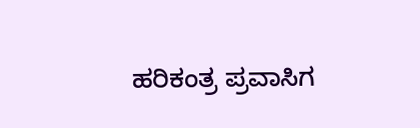ಹರಿಕಂತ್ರ ಪ್ರವಾಸಿಗ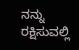ನನ್ನು ರಕ್ಷಿಸುವಲ್ಲಿ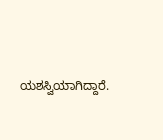ಯಶಸ್ವಿಯಾಗಿದ್ದಾರೆ.